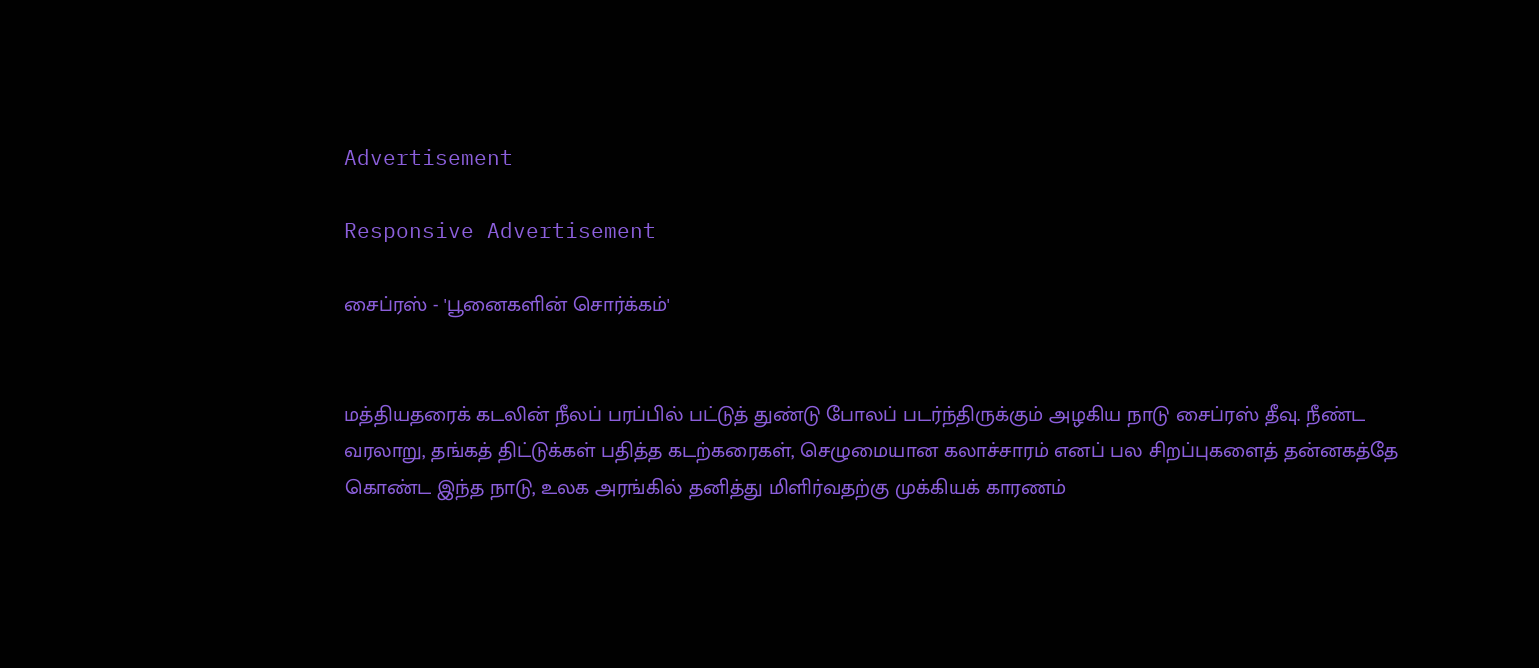Advertisement

Responsive Advertisement

சைப்ரஸ் - 'பூனைகளின் சொர்க்கம்'


மத்தியதரைக் கடலின் நீலப் பரப்பில் பட்டுத் துண்டு போலப் படர்ந்திருக்கும் அழகிய நாடு சைப்ரஸ் தீவு. நீண்ட வரலாறு, தங்கத் திட்டுக்கள் பதித்த கடற்கரைகள், செழுமையான கலாச்சாரம் எனப் பல சிறப்புகளைத் தன்னகத்தே கொண்ட இந்த நாடு, உலக அரங்கில் தனித்து மிளிர்வதற்கு முக்கியக் காரணம்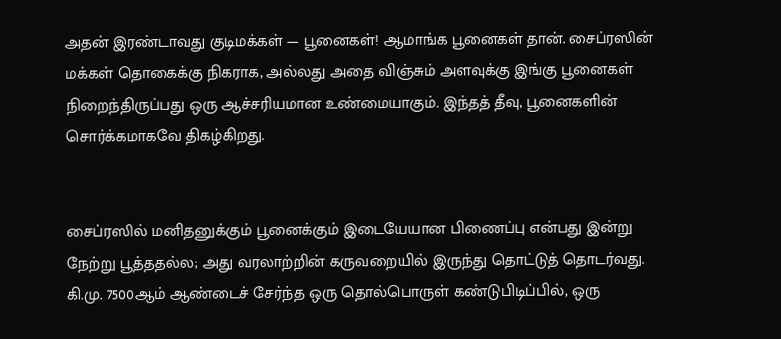அதன் இரண்டாவது குடிமக்கள் — பூனைகள்! ஆமாங்க பூனைகள் தான். சைப்ரஸின் மக்கள் தொகைக்கு நிகராக, அல்லது அதை விஞ்சும் அளவுக்கு இங்கு பூனைகள் நிறைந்திருப்பது ஒரு ஆச்சரியமான உண்மையாகும். இந்தத் தீவு, பூனைகளின் சொர்க்கமாகவே திகழ்கிறது.


சைப்ரஸில் மனிதனுக்கும் பூனைக்கும் இடையேயான பிணைப்பு என்பது இன்று நேற்று பூத்ததல்ல; அது வரலாற்றின் கருவறையில் இருந்து தொட்டுத் தொடர்வது. கி.மு. 7500ஆம் ஆண்டைச் சேர்ந்த ஒரு தொல்பொருள் கண்டுபிடிப்பில், ஒரு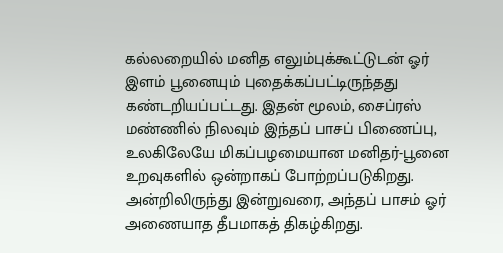கல்லறையில் மனித எலும்புக்கூட்டுடன் ஓர் இளம் பூனையும் புதைக்கப்பட்டிருந்தது கண்டறியப்பட்டது. இதன் மூலம், சைப்ரஸ் மண்ணில் நிலவும் இந்தப் பாசப் பிணைப்பு, உலகிலேயே மிகப்பழமையான மனிதர்-பூனை உறவுகளில் ஒன்றாகப் போற்றப்படுகிறது. அன்றிலிருந்து இன்றுவரை, அந்தப் பாசம் ஓர் அணையாத தீபமாகத் திகழ்கிறது.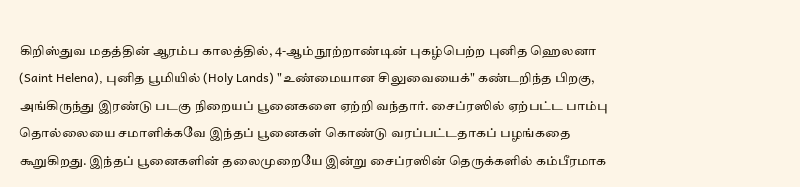கிறிஸ்துவ மதத்தின் ஆரம்ப காலத்தில், 4-ஆம் நூற்றாண்டின் புகழ்பெற்ற புனித ஹெலனா (Saint Helena), புனித பூமியில் (Holy Lands) "உண்மையான சிலுவையைக்" கண்டறிந்த பிறகு, அங்கிருந்து இரண்டு படகு நிறையப் பூனைகளை ஏற்றி வந்தார். சைப்ரஸில் ஏற்பட்ட பாம்பு தொல்லையை சமாளிக்கவே இந்தப் பூனைகள் கொண்டு வரப்பட்டதாகப் பழங்கதை கூறுகிறது. இந்தப் பூனைகளின் தலைமுறையே இன்று சைப்ரஸின் தெருக்களில் கம்பீரமாக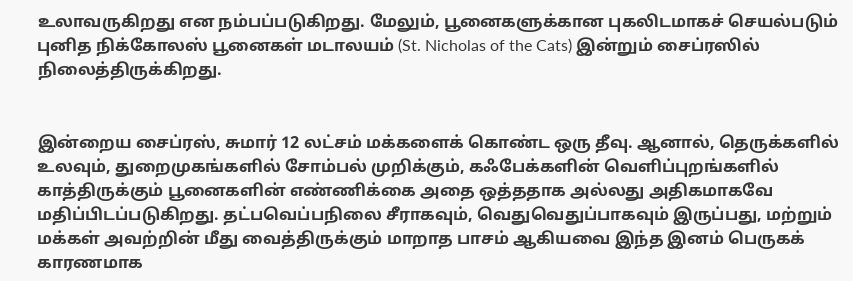உலாவருகிறது என நம்பப்படுகிறது. மேலும், பூனைகளுக்கான புகலிடமாகச் செயல்படும் புனித நிக்கோலஸ் பூனைகள் மடாலயம் (St. Nicholas of the Cats) இன்றும் சைப்ரஸில் நிலைத்திருக்கிறது.


இன்றைய சைப்ரஸ், சுமார் 12 லட்சம் மக்களைக் கொண்ட ஒரு தீவு. ஆனால், தெருக்களில் உலவும், துறைமுகங்களில் சோம்பல் முறிக்கும், கஃபேக்களின் வெளிப்புறங்களில் காத்திருக்கும் பூனைகளின் எண்ணிக்கை அதை ஒத்ததாக அல்லது அதிகமாகவே மதிப்பிடப்படுகிறது. தட்பவெப்பநிலை சீராகவும், வெதுவெதுப்பாகவும் இருப்பது, மற்றும் மக்கள் அவற்றின் மீது வைத்திருக்கும் மாறாத பாசம் ஆகியவை இந்த இனம் பெருகக் காரணமாக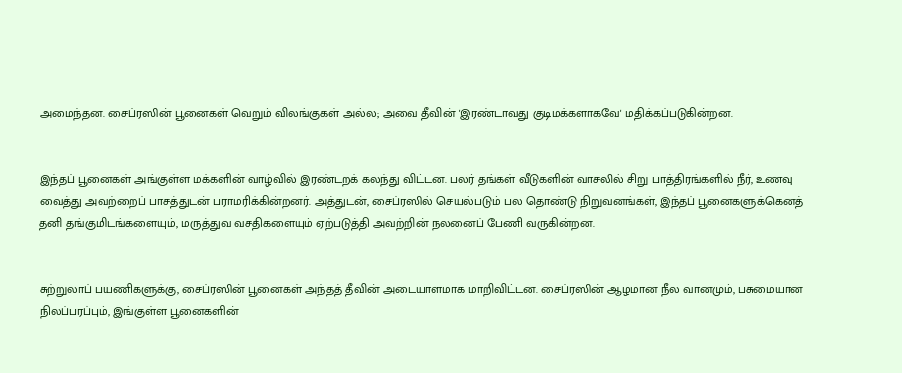அமைந்தன. சைப்ரஸின் பூனைகள் வெறும் விலங்குகள் அல்ல; அவை தீவின் 'இரண்டாவது குடிமக்களாகவே' மதிக்கப்படுகின்றன.


இந்தப் பூனைகள் அங்குள்ள மக்களின் வாழ்வில் இரண்டறக் கலந்து விட்டன. பலர் தங்கள் வீடுகளின் வாசலில் சிறு பாத்திரங்களில் நீர், உணவு வைத்து அவற்றைப் பாசத்துடன் பராமரிக்கின்றனர். அத்துடன், சைப்ரஸில் செயல்படும் பல தொண்டு நிறுவனங்கள், இந்தப் பூனைகளுக்கெனத் தனி தங்குமிடங்களையும், மருத்துவ வசதிகளையும் ஏற்படுத்தி அவற்றின் நலனைப் பேணி வருகின்றன.


சுற்றுலாப் பயணிகளுக்கு, சைப்ரஸின் பூனைகள் அந்தத் தீவின் அடையாளமாக மாறிவிட்டன. சைப்ரஸின் ஆழமான நீல வானமும், பசுமையான நிலப்பரப்பும், இங்குள்ள பூனைகளின்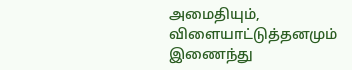அமைதியும், விளையாட்டுத்தனமும் இணைந்து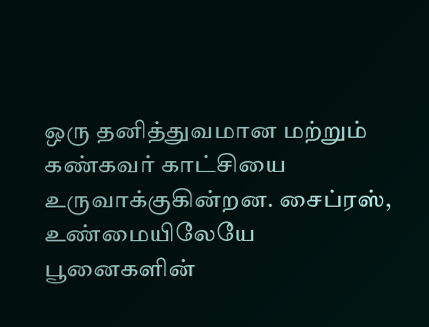ஒரு தனித்துவமான மற்றும் கண்கவர் காட்சியை உருவாக்குகின்றன. சைப்ரஸ், உண்மையிலேயே பூனைகளின்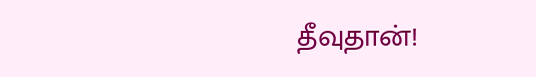தீவுதான்!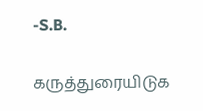-S.B.

கருத்துரையிடுக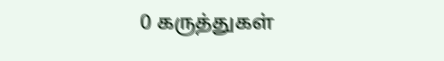0 கருத்துகள்